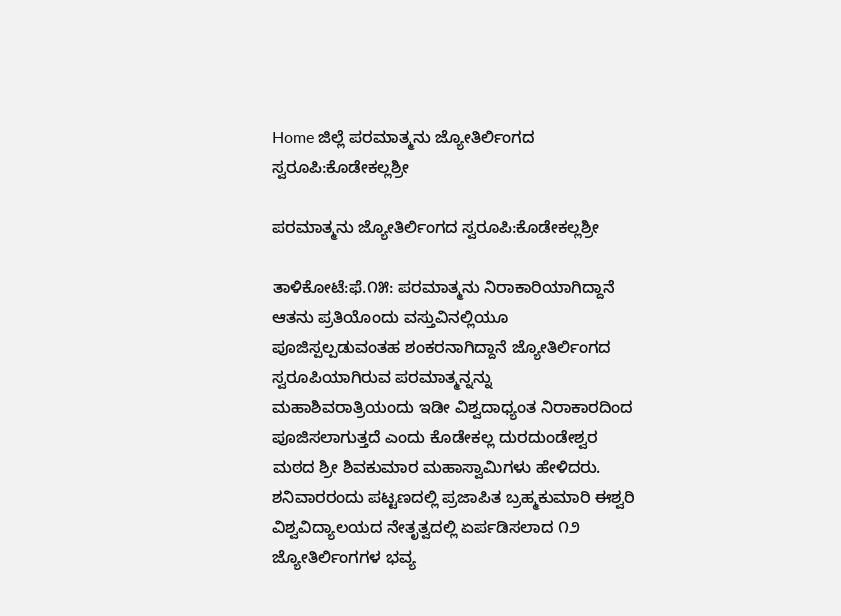Home ಜಿಲ್ಲೆ ಪರಮಾತ್ಮನು ಜ್ಯೋತಿರ್ಲಿಂಗದ ಸ್ವರೂಪಿ:ಕೊಡೇಕಲ್ಲಶ್ರೀ

ಪರಮಾತ್ಮನು ಜ್ಯೋತಿರ್ಲಿಂಗದ ಸ್ವರೂಪಿ:ಕೊಡೇಕಲ್ಲಶ್ರೀ

ತಾಳಿಕೋಟೆ:ಫೆ.೧೫: ಪರಮಾತ್ಮನು ನಿರಾಕಾರಿಯಾಗಿದ್ದಾನೆ ಆತನು ಪ್ರತಿಯೊಂದು ವಸ್ತುವಿನಲ್ಲಿಯೂ ಪೂಜಿಸ್ಪಲ್ಪಡುವಂತಹ ಶಂಕರನಾಗಿದ್ದಾನೆ ಜ್ಯೋತಿರ್ಲಿಂಗದ ಸ್ವರೂಪಿಯಾಗಿರುವ ಪರಮಾತ್ಮನ್ನನ್ನು ಮಹಾಶಿವರಾತ್ರಿಯಂದು ಇಡೀ ವಿಶ್ವದಾಧ್ಯಂತ ನಿರಾಕಾರದಿಂದ ಪೂಜಿಸಲಾಗುತ್ತದೆ ಎಂದು ಕೊಡೇಕಲ್ಲ ದುರದುಂಡೇಶ್ವರ ಮಠದ ಶ್ರೀ ಶಿವಕುಮಾರ ಮಹಾಸ್ವಾಮಿಗಳು ಹೇಳಿದರು.
ಶನಿವಾರರಂದು ಪಟ್ಟಣದಲ್ಲಿ ಪ್ರಜಾಪಿತ ಬ್ರಹ್ಮಕುಮಾರಿ ಈಶ್ವರಿ ವಿಶ್ವವಿದ್ಯಾಲಯದ ನೇತೃತ್ವದಲ್ಲಿ ಏರ್ಪಡಿಸಲಾದ ೧೨ ಜ್ಯೋತಿರ್ಲಿಂಗಗಳ ಭವ್ಯ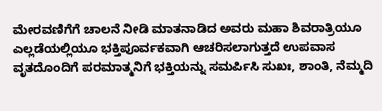ಮೇರವಣಿಗೆಗೆ ಚಾಲನೆ ನೀಡಿ ಮಾತನಾಡಿದ ಅವರು ಮಹಾ ಶಿವರಾತ್ರಿಯೂ ಎಲ್ಲಡೆಯಲ್ಲಿಯೂ ಭಕ್ತಿಪೂರ್ವಕವಾಗಿ ಆಚರಿಸಲಾಗುತ್ತದೆ ಉಪವಾಸ ವೃತದೊಂದಿಗೆ ಪರಮಾತ್ಮನಿಗೆ ಭಕ್ತಿಯನ್ನು ಸಮರ್ಪಿಸಿ ಸುಖಃ, ಶಾಂತಿ, ನೆಮ್ಮದಿ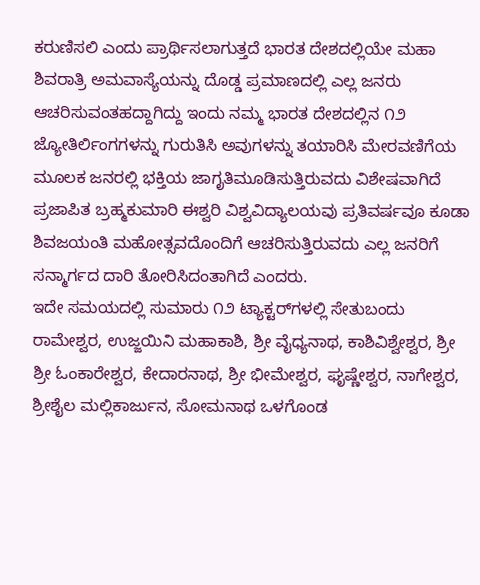ಕರುಣಿಸಲಿ ಎಂದು ಪ್ರಾರ್ಥಿಸಲಾಗುತ್ತದೆ ಭಾರತ ದೇಶದಲ್ಲಿಯೇ ಮಹಾ ಶಿವರಾತ್ರಿ ಅಮವಾಸ್ಯೆಯನ್ನು ದೊಡ್ಡ ಪ್ರಮಾಣದಲ್ಲಿ ಎಲ್ಲ ಜನರು ಆಚರಿಸುವಂತಹದ್ದಾಗಿದ್ದು ಇಂದು ನಮ್ಮ ಭಾರತ ದೇಶದಲ್ಲಿನ ೧೨ ಜ್ಯೋತಿರ್ಲಿಂಗಗಳನ್ನು ಗುರುತಿಸಿ ಅವುಗಳನ್ನು ತಯಾರಿಸಿ ಮೇರವಣಿಗೆಯ ಮೂಲಕ ಜನರಲ್ಲಿ ಭಕ್ತಿಯ ಜಾಗೃತಿಮೂಡಿಸುತ್ತಿರುವದು ವಿಶೇಷವಾಗಿದೆ ಪ್ರಜಾಪಿತ ಬ್ರಹ್ಮಕುಮಾರಿ ಈಶ್ವರಿ ವಿಶ್ವವಿದ್ಯಾಲಯವು ಪ್ರತಿವರ್ಷವೂ ಕೂಡಾ ಶಿವಜಯಂತಿ ಮಹೋತ್ಸವದೊಂದಿಗೆ ಆಚರಿಸುತ್ತಿರುವದು ಎಲ್ಲ ಜನರಿಗೆ ಸನ್ಮಾರ್ಗದ ದಾರಿ ತೋರಿಸಿದಂತಾಗಿದೆ ಎಂದರು.
ಇದೇ ಸಮಯದಲ್ಲಿ ಸುಮಾರು ೧೨ ಟ್ಯಾಕ್ಟರ್‌ಗಳಲ್ಲಿ ಸೇತುಬಂದು ರಾಮೇಶ್ವರ, ಉಜ್ಜಯಿನಿ ಮಹಾಕಾಶಿ, ಶ್ರೀ ವೈಧ್ಯನಾಥ, ಕಾಶಿವಿಶ್ವೇಶ್ವರ, ಶ್ರೀ ಶ್ರೀ ಓಂಕಾರೇಶ್ವರ, ಕೇದಾರನಾಥ, ಶ್ರೀ ಭೀಮೇಶ್ವರ, ಘೃಷ್ಣೇಶ್ವರ, ನಾಗೇಶ್ವರ, ಶ್ರೀಶೈಲ ಮಲ್ಲಿಕಾರ್ಜುನ, ಸೋಮನಾಥ ಒಳಗೊಂಡ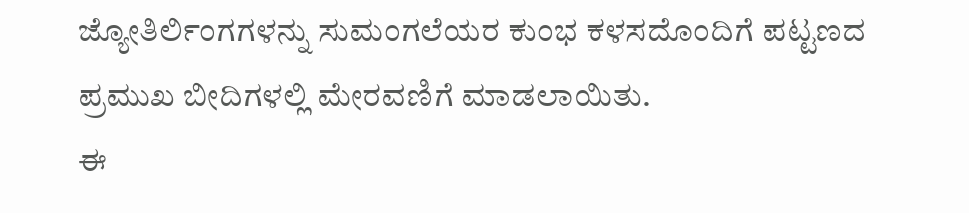ಜ್ಯೋತಿರ್ಲಿಂಗಗಳನ್ನು ಸುಮಂಗಲೆಯರ ಕುಂಭ ಕಳಸದೊಂದಿಗೆ ಪಟ್ಟಣದ ಪ್ರಮುಖ ಬೀದಿಗಳಲ್ಲಿ ಮೇರವಣಿಗೆ ಮಾಡಲಾಯಿತು.
ಈ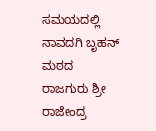ಸಮಯದಲ್ಲಿ ನಾವದಗಿ ಬೃಹನ್ ಮಠದ ರಾಜಗುರು ಶ್ರೀ ರಾಜೇಂದ್ರ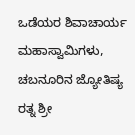ಒಡೆಯರ ಶಿವಾಚಾರ್ಯ ಮಹಾಸ್ವಾಮಿಗಳು, ಚಬನೂರಿನ ಜ್ಯೋತಿಷ್ಯ ರತ್ನ ಶ್ರೀ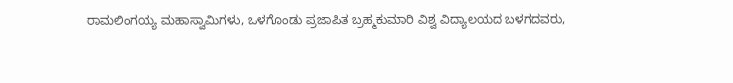ರಾಮಲಿಂಗಯ್ಯ ಮಹಾಸ್ವಾಮಿಗಳು, ಒಳಗೊಂಡು ಪ್ರಜಾಪಿತ ಬ್ರಹ್ಮಕುಮಾರಿ ವಿಶ್ವ ವಿದ್ಯಾಲಯದ ಬಳಗದವರು,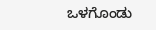ಒಳಗೊಂಡು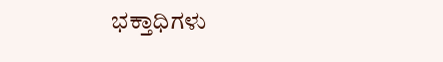ಭಕ್ತಾಧಿಗಳು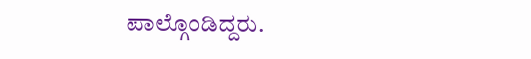ಪಾಲ್ಗೊಂಡಿದ್ದರು.